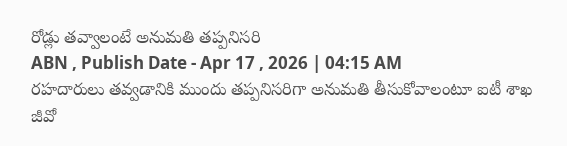రోడ్లు తవ్వాలంటే అనుమతి తప్పనిసరి
ABN , Publish Date - Apr 17 , 2026 | 04:15 AM
రహదారులు తవ్వడానికి ముందు తప్పనిసరిగా అనుమతి తీసుకోవాలంటూ ఐటీ శాఖ జీవో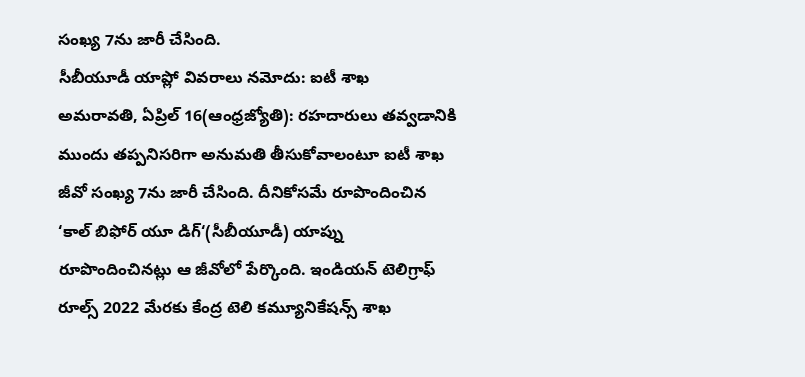సంఖ్య 7ను జారీ చేసింది.
సీబీయూడీ యాప్లో వివరాలు నమోదు: ఐటీ శాఖ
అమరావతి, ఏప్రిల్ 16(ఆంధ్రజ్యోతి): రహదారులు తవ్వడానికి ముందు తప్పనిసరిగా అనుమతి తీసుకోవాలంటూ ఐటీ శాఖ జీవో సంఖ్య 7ను జారీ చేసింది. దీనికోసమే రూపొందించిన ‘కాల్ బిఫోర్ యూ డిగ్‘(సీబీయూడీ) యాప్ను రూపొందించినట్లు ఆ జీవోలో పేర్కొంది. ఇండియన్ టెలిగ్రాఫ్ రూల్స్ 2022 మేరకు కేంద్ర టెలి కమ్యూనికేషన్స్ శాఖ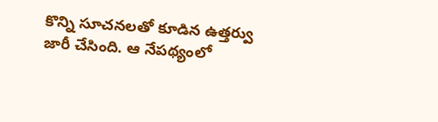కొన్ని సూచనలతో కూడిన ఉత్తర్వు జారీ చేసింది. ఆ నేపథ్యంలో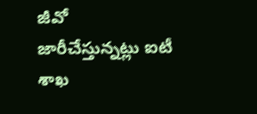జీవో జారీచేస్తున్నట్లు ఐటీ శాఖ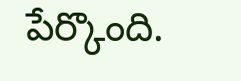పేర్కొంది.